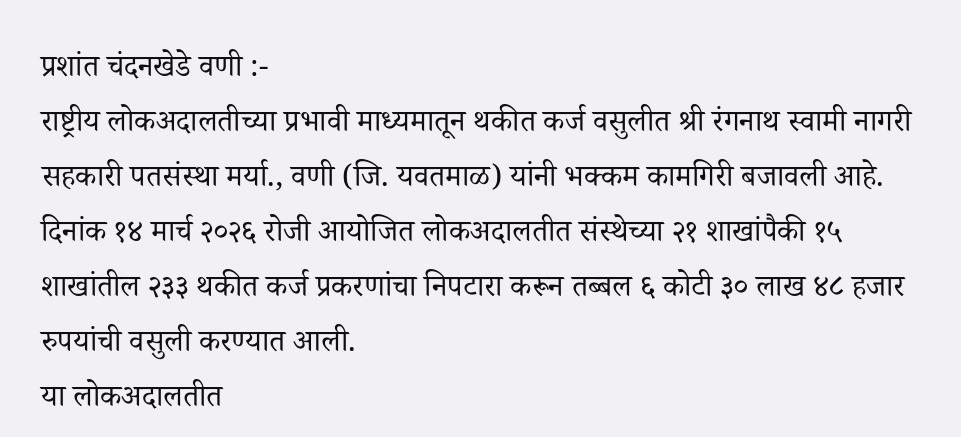प्रशांत चंदनखेडे वणी :-
राष्ट्रीय लोकअदालतीच्या प्रभावी माध्यमातून थकीत कर्ज वसुलीत श्री रंगनाथ स्वामी नागरी सहकारी पतसंस्था मर्या., वणी (जि. यवतमाळ) यांनी भक्कम कामगिरी बजावली आहे. दिनांक १४ मार्च २०२६ रोजी आयोजित लोकअदालतीत संस्थेच्या २१ शाखांपैकी १५ शाखांतील २३३ थकीत कर्ज प्रकरणांचा निपटारा करून तब्बल ६ कोटी ३० लाख ४८ हजार रुपयांची वसुली करण्यात आली.
या लोकअदालतीत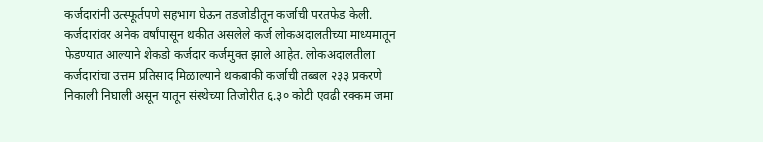कर्जदारांनी उत्स्फूर्तपणे सहभाग घेऊन तडजोडीतून कर्जाची परतफेड केली. कर्जदारांवर अनेक वर्षांपासून थकीत असलेले कर्ज लोकअदालतीच्या माध्यमातून फेडण्यात आल्याने शेकडो कर्जदार कर्जमुक्त झाले आहेत. लोकअदालतीला कर्जदारांचा उत्तम प्रतिसाद मिळाल्याने थकबाकी कर्जाची तब्बल २३३ प्रकरणे निकाली निघाली असून यातून संस्थेच्या तिजोरीत ६.३० कोटी एवढी रक्कम जमा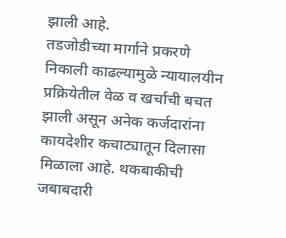झाली आहे.
तडजोडीच्या मार्गाने प्रकरणे निकाली काढल्यामुळे न्यायालयीन प्रक्रियेतील वेळ व खर्चाची बचत झाली असून अनेक कर्जदारांना कायदेशीर कचाट्यातून दिलासा मिळाला आहे. थकबाकीची जबाबदारी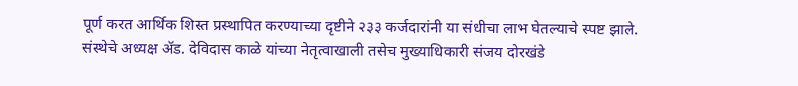पूर्ण करत आर्थिक शिस्त प्रस्थापित करण्याच्या दृष्टीने २३३ कर्जदारांनी या संधीचा लाभ घेतल्याचे स्पष्ट झाले.
संस्थेचे अध्यक्ष ॲड. देविदास काळे यांच्या नेतृत्वाखाली तसेच मुख्याधिकारी संजय दोरखंडे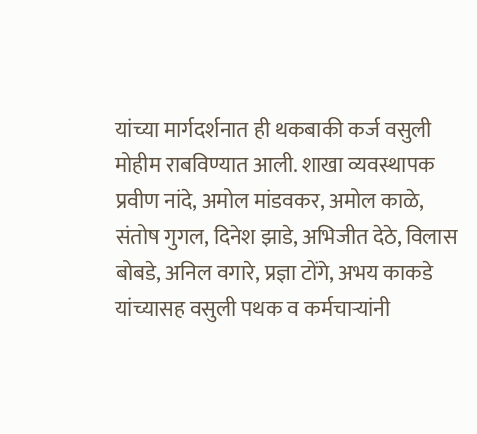यांच्या मार्गदर्शनात ही थकबाकी कर्ज वसुली मोहीम राबविण्यात आली. शाखा व्यवस्थापक प्रवीण नांदे, अमोल मांडवकर, अमोल काळे, संतोष गुगल, दिनेश झाडे, अभिजीत देठे, विलास बोबडे, अनिल वगारे, प्रज्ञा टोंगे, अभय काकडे यांच्यासह वसुली पथक व कर्मचाऱ्यांनी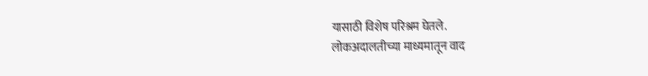यासाठी विशेष परिश्रम घेतले.
लोकअदालतीच्या माध्यमातून वाद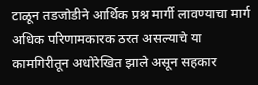टाळून तडजोडीने आर्थिक प्रश्न मार्गी लावण्याचा मार्ग अधिक परिणामकारक ठरत असल्याचे या कामगिरीतून अधोरेखित झाले असून सहकार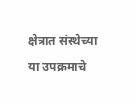क्षेत्रात संस्थेच्या या उपक्रमाचे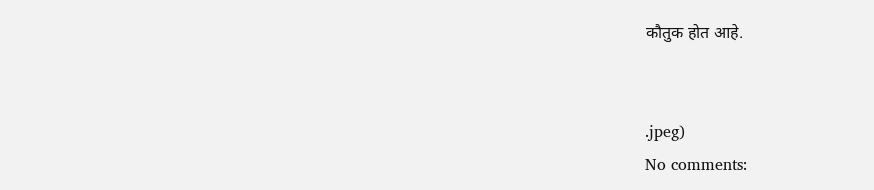कौतुक होत आहे.


.jpeg)
No comments: